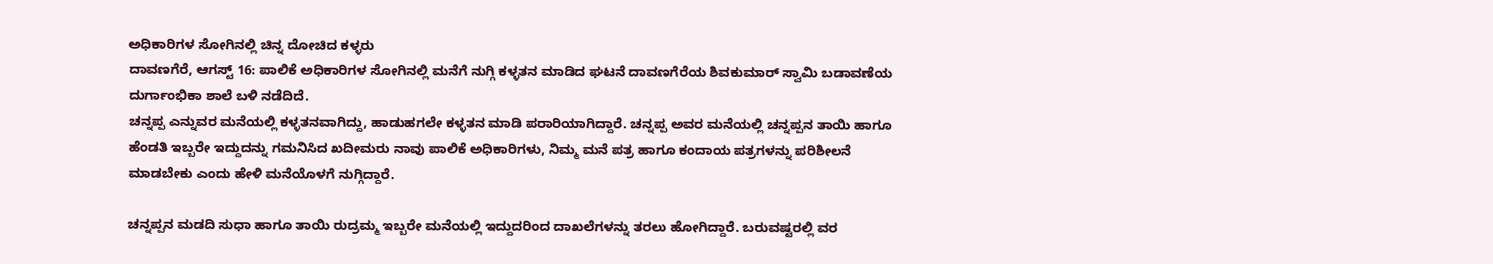ಅಧಿಕಾರಿಗಳ ಸೋಗಿನಲ್ಲಿ ಚಿನ್ನ ದೋಚಿದ ಕಳ್ಳರು
ದಾವಣಗೆರೆ, ಆಗಸ್ಟ್ 16: ಪಾಲಿಕೆ ಅಧಿಕಾರಿಗಳ ಸೋಗಿನಲ್ಲಿ ಮನೆಗೆ ನುಗ್ಗಿ ಕಳ್ಳತನ ಮಾಡಿದ ಘಟನೆ ದಾವಣಗೆರೆಯ ಶಿವಕುಮಾರ್ ಸ್ವಾಮಿ ಬಡಾವಣೆಯ ದುರ್ಗಾಂಭಿಕಾ ಶಾಲೆ ಬಳಿ ನಡೆದಿದೆ.
ಚನ್ನಪ್ಪ ಎನ್ನುವರ ಮನೆಯಲ್ಲಿ ಕಳ್ಳತನವಾಗಿದ್ದು, ಹಾಡುಹಗಲೇ ಕಳ್ಳತನ ಮಾಡಿ ಪರಾರಿಯಾಗಿದ್ದಾರೆ. ಚನ್ನಪ್ಪ ಅವರ ಮನೆಯಲ್ಲಿ ಚನ್ನಪ್ಪನ ತಾಯಿ ಹಾಗೂ ಹೆಂಡತಿ ಇಬ್ಬರೇ ಇದ್ದುದನ್ನು ಗಮನಿಸಿದ ಖದೀಮರು ನಾವು ಪಾಲಿಕೆ ಅಧಿಕಾರಿಗಳು, ನಿಮ್ಮ ಮನೆ ಪತ್ರ ಹಾಗೂ ಕಂದಾಯ ಪತ್ರಗಳನ್ನು ಪರಿಶೀಲನೆ ಮಾಡಬೇಕು ಎಂದು ಹೇಳಿ ಮನೆಯೊಳಗೆ ನುಗ್ಗಿದ್ದಾರೆ.

ಚನ್ನಪ್ಪನ ಮಡದಿ ಸುಧಾ ಹಾಗೂ ತಾಯಿ ರುದ್ರಮ್ಮ ಇಬ್ಬರೇ ಮನೆಯಲ್ಲಿ ಇದ್ದುದರಿಂದ ದಾಖಲೆಗಳನ್ನು ತರಲು ಹೋಗಿದ್ದಾರೆ. ಬರುವಷ್ಟರಲ್ಲಿ ವರ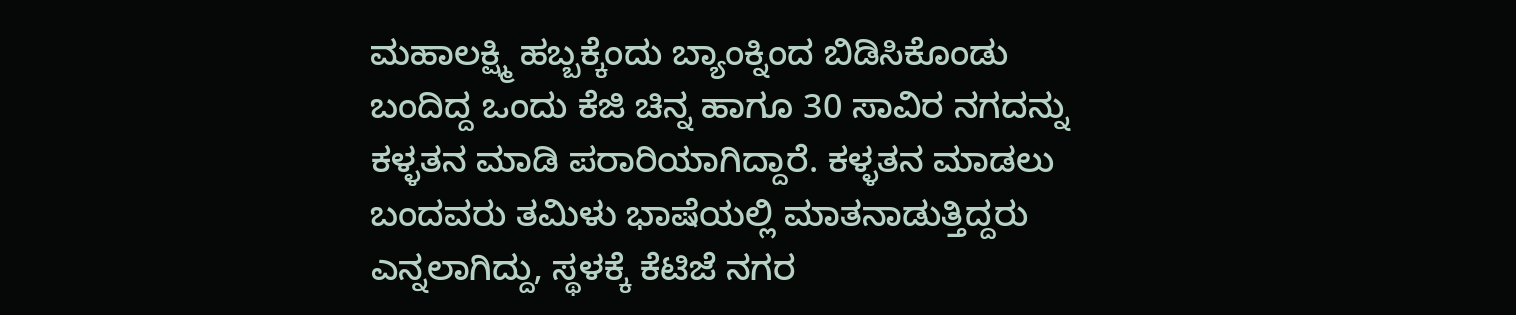ಮಹಾಲಕ್ಷ್ಮಿ ಹಬ್ಬಕ್ಕೆಂದು ಬ್ಯಾಂಕ್ನಿಂದ ಬಿಡಿಸಿಕೊಂಡು ಬಂದಿದ್ದ ಒಂದು ಕೆಜಿ ಚಿನ್ನ ಹಾಗೂ 30 ಸಾವಿರ ನಗದನ್ನು ಕಳ್ಳತನ ಮಾಡಿ ಪರಾರಿಯಾಗಿದ್ದಾರೆ. ಕಳ್ಳತನ ಮಾಡಲು ಬಂದವರು ತಮಿಳು ಭಾಷೆಯಲ್ಲಿ ಮಾತನಾಡುತ್ತಿದ್ದರು ಎನ್ನಲಾಗಿದ್ದು, ಸ್ಥಳಕ್ಕೆ ಕೆಟಿಜೆ ನಗರ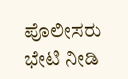ಪೊಲೀಸರು ಭೇಟಿ ನೀಡಿ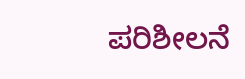ಪರಿಶೀಲನೆ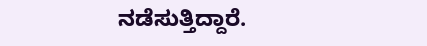ನಡೆಸುತ್ತಿದ್ದಾರೆ.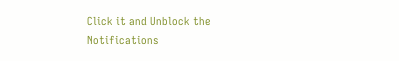Click it and Unblock the Notifications